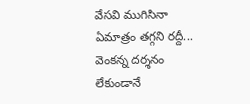వేసవి ముగిసినా ఏమాత్రం తగ్గని రద్దీ... వెంకన్న దర్శనం లేకుండానే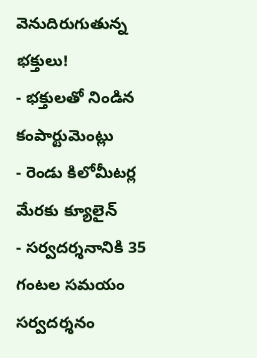వెనుదిరుగుతున్న భక్తులు!
- భక్తులతో నిండిన కంపార్టుమెంట్లు
- రెండు కిలోమీటర్ల మేరకు క్యూలైన్
- సర్వదర్శనానికి 35 గంటల సమయం
సర్వదర్శనం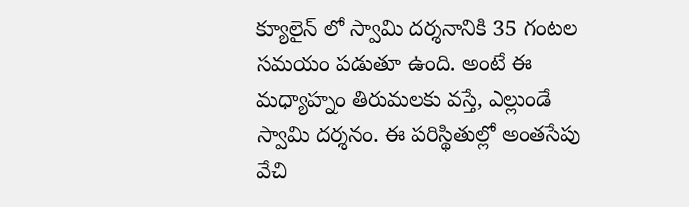క్యూలైన్ లో స్వామి దర్శనానికి 35 గంటల సమయం పడుతూ ఉంది. అంటే ఈ మధ్యాహ్నం తిరుమలకు వస్తే, ఎల్లుండే స్వామి దర్శనం. ఈ పరిస్థితుల్లో అంతసేపు వేచి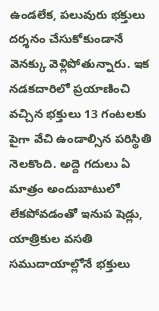ఉండలేక, పలువురు భక్తులు దర్శనం చేసుకోకుండానే వెనక్కు వెళ్లిపోతున్నారు. ఇక నడకదారిలో ప్రయాణించి వచ్చిన భక్తులు 13 గంటలకు పైగా వేచి ఉండాల్సిన పరిస్థితి నెలకొంది. అద్దె గదులు ఏ మాత్రం అందుబాటులో లేకపోవడంతో ఇనుప షెడ్లు, యాత్రికుల వసతి సముదాయాల్లోనే భక్తులు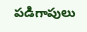పడిగాపులు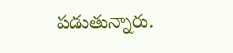పడుతున్నారు.